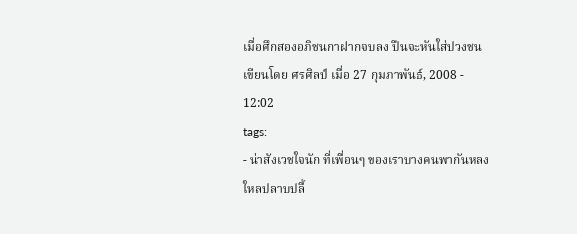เมื่อศึกสองอภิชนกาฝากจบลง ปืนจะหันใส่ปวงชน
เขียนโดย ศรศิลป์ เมื่อ 27 กุมภาพันธ์, 2008 - 12:02
tags:
- น่าสังเวชใจนัก ที่เพื่อนๆ ของเราบางคนพากันหลงใหลปลาบปลื้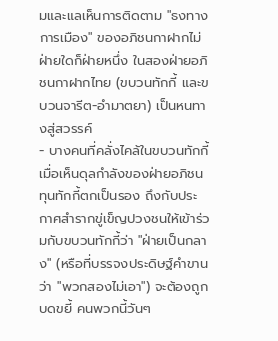มและแลเห็นการติดตาม "ธงทางการเมือง" ของอภิชนกาฝากไม่ฝ่ายใดก็ฝ่ายหนึ่ง ในสองฝ่ายอภิชนกาฝากไทย (ขบวนทักกี้ และขบวนจารีต-อำมาตยา) เป็นหนทางสู่สวรรค์
- บางคนที่คลั่งไคล้ในขบวนทักกี้ เมื่อเห็นดุลกำลังของฝ่ายอภิชนทุนทักกี้ตกเป็นรอง ถึงกับประกาศสำรากขู่เข็ญปวงชนให้เข้าร่วมกับขบวนทักกี้ว่า "ฝ่ายเป็นกลาง" (หรือที่บรรจงประดิษฐ์คำขานว่า "พวกสองไม่เอา") จะต้องถูกบดขยี้ คนพวกนี้วันๆ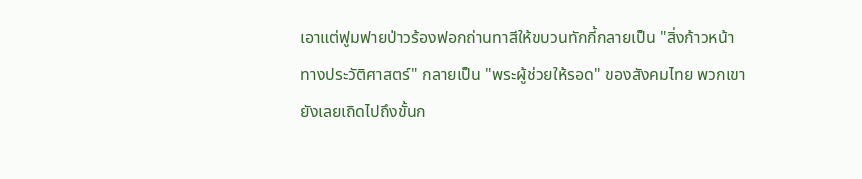เอาแต่ฟูมฟายป่าวร้องฟอกถ่านทาสีให้ขบวนทักกี้กลายเป็น "สิ่งก้าวหน้าทางประวัติศาสตร์" กลายเป็น "พระผู้ช่วยให้รอด" ของสังคมไทย พวกเขายังเลยเถิดไปถึงขั้นก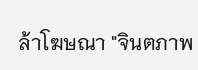ล้าโฆษณา "จินตภาพ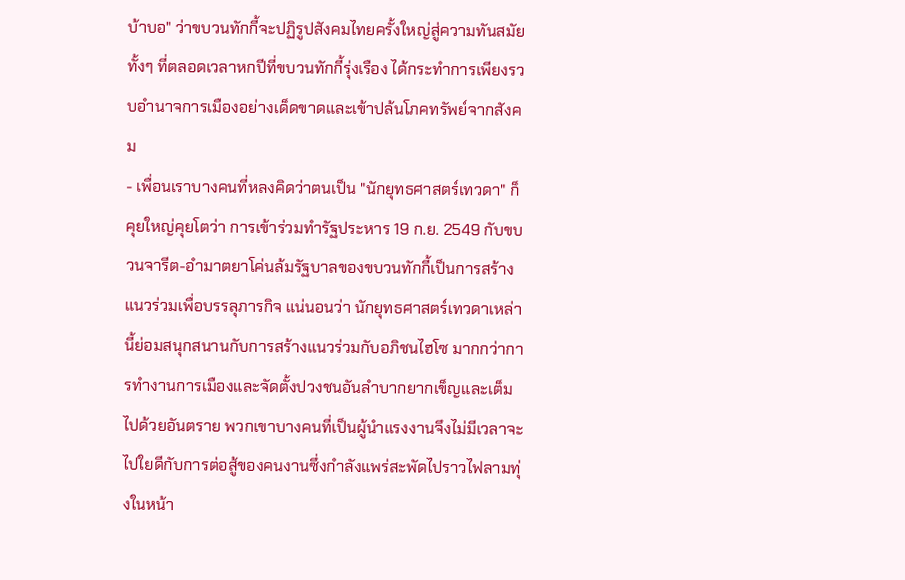บ้าบอ" ว่าขบวนทักกี้จะปฏิรูปสังคมไทยครั้งใหญ่สู่ความทันสมัย ทั้งๆ ที่ตลอดเวลาหกปีที่ขบวนทักกี้รุ่งเรือง ได้กระทำการเพียงรวบอำนาจการเมืองอย่างเด็ดขาดและเข้าปล้นโภคทรัพย์จากสังคม
- เพื่อนเราบางคนที่หลงคิดว่าตนเป็น "นักยุทธศาสตร์เทวดา" ก็คุยใหญ่คุยโตว่า การเข้าร่วมทำรัฐประหาร 19 ก.ย. 2549 กับขบวนจารีต-อำมาตยาโค่นล้มรัฐบาลของขบวนทักกี้เป็นการสร้างแนวร่วมเพื่อบรรลุภารกิจ แน่นอนว่า นักยุทธศาสตร์เทวดาเหล่านี้ย่อมสนุกสนานกับการสร้างแนวร่วมกับอภิชนไฮโซ มากกว่าการทำงานการเมืองและจัดตั้งปวงชนอันลำบากยากเข็ญและเต็มไปด้วยอันตราย พวกเขาบางคนที่เป็นผู้นำแรงงานจึงไม่มีเวลาจะไปใยดีกับการต่อสู้ของคนงานซึ่งกำลังแพร่สะพัดไปราวไฟลามทุ่งในหน้า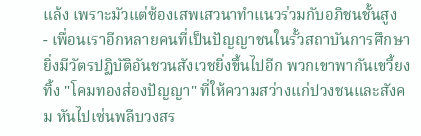แล้ง เพราะมัวแต่ซ้องเสพเสวนาทำแนวร่วมกับอภิชนชั้นสูง
- เพื่อนเราอีกหลายคนที่เป็นปัญญาชนในรั้วสถาบันการศึกษา ยิ่งมีวัตรปฏิบัติอันชวนสังเวชยิ่งขึ้นไปอีก พวกเขาพากันเขวี้ยงทิ้ง "โคมทองส่องปัญญา" ที่ให้ความสว่างแก่ปวงชนและสังคม หันไปเซ่นพลีบวงสร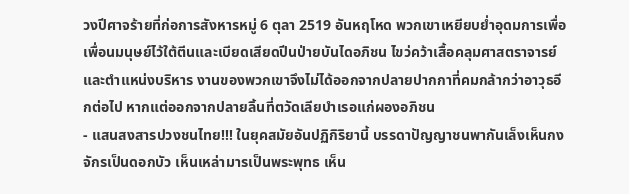วงปีศาจร้ายที่ก่อการสังหารหมู่ 6 ตุลา 2519 อันหฤโหด พวกเขาเหยียบย่ำอุดมการเพื่อเพื่อนมนุษย์ไว้ใต้ตีนและเบียดเสียดปีนป่ายบันไดอภิชน ไขว่คว้าเสื้อคลุมศาสตราจารย์และตำแหน่งบริหาร งานของพวกเขาจึงไม่ได้ออกจากปลายปากกาที่คมกล้ากว่าอาวุธอีกต่อไป หากแต่ออกจากปลายลิ้นที่ตวัดเลียบำเรอแก่ผองอภิชน
- แสนสงสารปวงชนไทย!!! ในยุคสมัยอันปฏิกิริยานี้ บรรดาปัญญาชนพากันเล็งเห็นกงจักรเป็นดอกบัว เห็นเหล่ามารเป็นพระพุทธ เห็น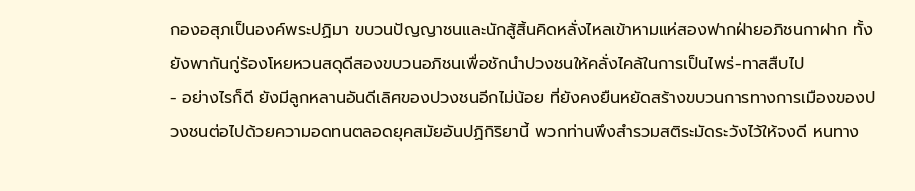กองอสุภเป็นองค์พระปฏิมา ขบวนปัญญาชนและนักสู้สิ้นคิดหลั่งไหลเข้าหามแห่สองฟากฝ่ายอภิชนกาฝาก ทั้งยังพากันกู่ร้องโหยหวนสดุดีสองขบวนอภิชนเพื่อชักนำปวงชนให้คลั่งไคล้ในการเป็นไพร่-ทาสสืบไป
- อย่างไรก็ดี ยังมีลูกหลานอันดีเลิศของปวงชนอีกไม่น้อย ที่ยังคงยืนหยัดสร้างขบวนการทางการเมืองของปวงชนต่อไปด้วยความอดทนตลอดยุคสมัยอันปฏิกิริยานี้ พวกท่านพึงสำรวมสติระมัดระวังไว้ให้จงดี หนทาง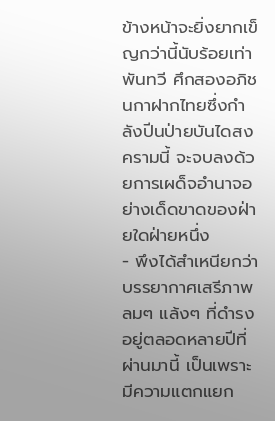ข้างหน้าจะยิ่งยากเข็ญกว่านี้นับร้อยเท่าพันทวี ศึกสองอภิชนกาฝากไทยซึ่งกำลังปีนป่ายบันไดสงครามนี้ จะจบลงด้วยการเผด็จอำนาจอย่างเด็ดขาดของฝ่ายใดฝ่ายหนึ่ง
- พึงได้สำเหนียกว่า บรรยากาศเสรีภาพลมๆ แล้งๆ ที่ดำรงอยู่ตลอดหลายปีที่ผ่านมานี้ เป็นเพราะมีความแตกแยก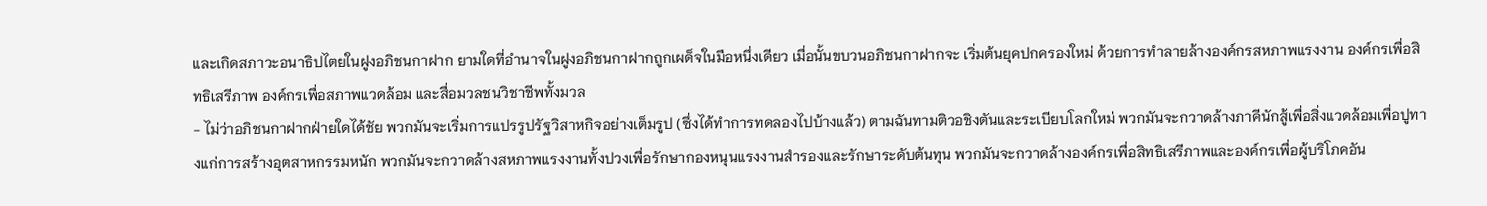และเกิดสภาวะอนาธิปไตยในฝูงอภิชนกาฝาก ยามใดที่อำนาจในฝูงอภิชนกาฝากถูกเผด็จในมือหนึ่งเดียว เมื่อนั้นขบวนอภิชนกาฝากจะ เริ่มต้นยุคปกครองใหม่ ด้วยการทำลายล้างองค์กรสหภาพแรงงาน องค์กรเพื่อสิทธิเสรีภาพ องค์กรเพื่อสภาพแวดล้อม และสื่อมวลชนวิชาชีพทั้งมวล
- ไม่ว่าอภิชนกาฝากฝ่ายใดได้ชัย พวกมันจะเริ่มการแปรรูปรัฐวิสาหกิจอย่างเต็มรูป (ซึ่งได้ทำการทดลองไปบ้างแล้ว) ตามฉันทามติวอชิงตันและระเบียบโลกใหม่ พวกมันจะกวาดล้างภาคีนักสู้เพื่อสิ่งแวดล้อมเพื่อปูทางแก่การสร้างอุตสาหกรรมหนัก พวกมันจะกวาดล้างสหภาพแรงงานทั้งปวงเพื่อรักษากองหนุนแรงงานสำรองและรักษาระดับต้นทุน พวกมันจะกวาดล้างองค์กรเพื่อสิทธิเสรีภาพและองค์กรเพื่อผู้บริโภคอัน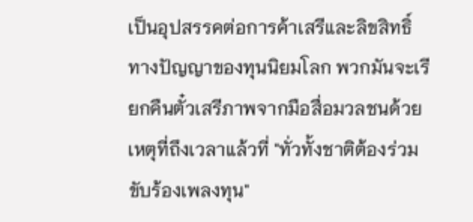เป็นอุปสรรคต่อการค้าเสรีและลิขสิทธิ์ทางปัญญาของทุนนิยมโลก พวกมันจะเรียกคืนตั๋วเสรีภาพจากมือสื่อมวลชนด้วยเหตุที่ถึงเวลาแล้วที่ "ทั่วทั้งชาติต้องร่วมขับร้องเพลงทุน"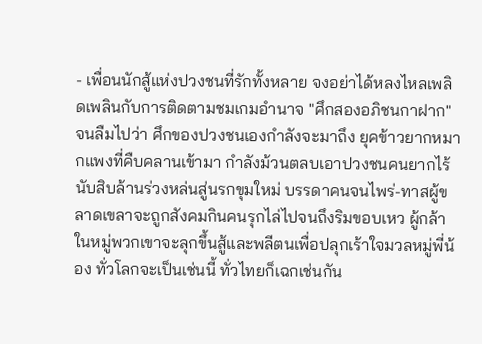- เพื่อนนักสู้แห่งปวงชนที่รักทั้งหลาย จงอย่าได้หลงไหลเพลิดเพลินกับการติดตามชมเกมอำนาจ "ศึกสองอภิชนกาฝาก" จนลืมไปว่า ศึกของปวงชนเองกำลังจะมาถึง ยุคข้าวยากหมากแพงที่คืบคลานเข้ามา กำลังม้วนตลบเอาปวงชนคนยากไร้นับสิบล้านร่วงหล่นสู่นรกขุมใหม่ บรรดาคนจนไพร่-ทาสผู้ขลาดเขลาจะถูกสังคมกินคนรุกไล่ไปจนถึงริมขอบเหว ผู้กล้าในหมู่พวกเขาจะลุกขึ้นสู้และพลีตนเพื่อปลุกเร้าใจมวลหมู่พี่น้อง ทั่วโลกจะเป็นเช่นนี้ ทั่วไทยก็เฉกเช่นกัน